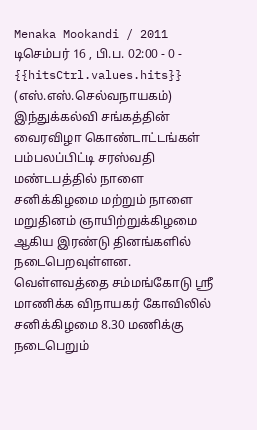Menaka Mookandi / 2011 டிசெம்பர் 16 , பி.ப. 02:00 - 0 - {{hitsCtrl.values.hits}}
(எஸ்.எஸ்.செல்வநாயகம்)
இந்துக்கல்வி சங்கத்தின் வைரவிழா கொண்டாட்டங்கள் பம்பலப்பிட்டி சரஸ்வதி மண்டபத்தில் நாளை சனிக்கிழமை மற்றும் நாளை மறுதினம் ஞாயிற்றுக்கிழமை ஆகிய இரண்டு தினங்களில் நடைபெறவுள்ளன.
வெள்ளவத்தை சம்மங்கோடு ஸ்ரீ மாணிக்க விநாயகர் கோவிலில் சனிக்கிழமை 8.30 மணிக்கு நடைபெறும்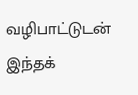வழிபாட்டுடன் இந்தக்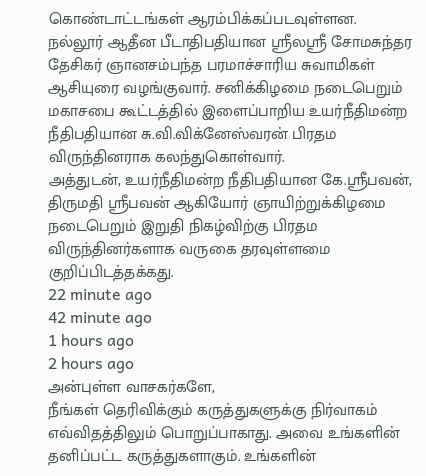கொண்டாட்டங்கள் ஆரம்பிக்கப்படவுள்ளன.
நல்லூர் ஆதீன பீடாதிபதியான ஸ்ரீலஸ்ரீ சோமசுந்தர தேசிகர் ஞானசம்பந்த பரமாச்சாரிய சுவாமிகள் ஆசியுரை வழங்குவார். சனிக்கிழமை நடைபெறும் மகாசபை கூட்டத்தில் இளைப்பாறிய உயர்நீதிமன்ற நீதிபதியான சு.வி.விக்னேஸ்வரன் பிரதம விருந்தினராக கலந்துகொள்வார்.
அத்துடன், உயர்நீதிமன்ற நீதிபதியான கே.ஸ்ரீபவன், திருமதி ஸ்ரீபவன் ஆகியோர் ஞாயிற்றுக்கிழமை நடைபெறும் இறுதி நிகழ்விற்கு பிரதம விருந்தினர்களாக வருகை தரவுள்ளமை குறிப்பிடத்தக்கது.
22 minute ago
42 minute ago
1 hours ago
2 hours ago
அன்புள்ள வாசகர்களே,
நீங்கள் தெரிவிக்கும் கருத்துகளுக்கு நிர்வாகம் எவ்விதத்திலும் பொறுப்பாகாது. அவை உங்களின் தனிப்பட்ட கருத்துகளாகும். உங்களின்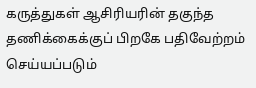கருத்துகள் ஆசிரியரின் தகுந்த தணிக்கைக்குப் பிறகே பதிவேற்றம் செய்யப்படும்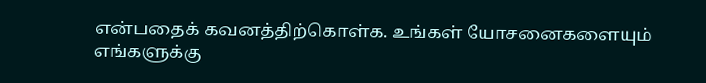என்பதைக் கவனத்திற்கொள்க. உங்கள் யோசனைகளையும் எங்களுக்கு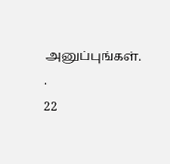அனுப்புங்கள். .
22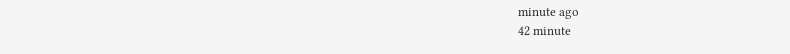minute ago
42 minute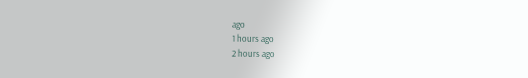ago
1 hours ago
2 hours ago